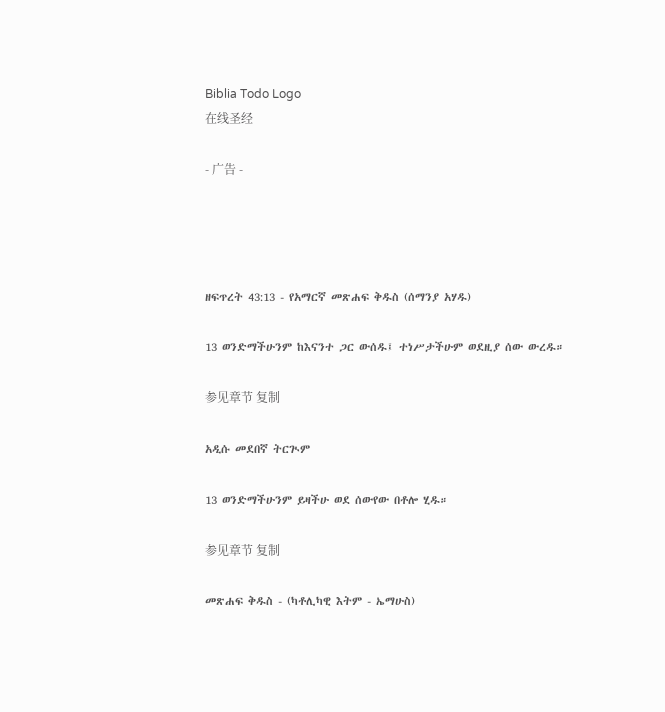Biblia Todo Logo
在线圣经

- 广告 -




ዘፍጥረት 43:13 - የአማርኛ መጽሐፍ ቅዱስ (ሰማንያ አሃዱ)

13 ወንድማችሁንም ከእናንተ ጋር ውሰዱ፤ ተነሥታችሁም ወደዚያ ሰው ውረዱ።

参见章节 复制

አዲሱ መደበኛ ትርጒም

13 ወንድማችሁንም ይዛችሁ ወደ ሰውየው በቶሎ ሂዱ።

参见章节 复制

መጽሐፍ ቅዱስ - (ካቶሊካዊ እትም - ኤማሁስ)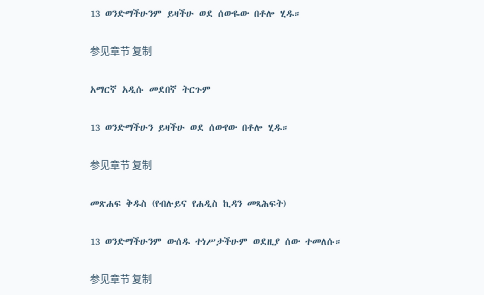13 ወንድማችሁንም ይዛችሁ ወደ ሰውዬው በቶሎ ሂዱ።

参见章节 复制

አማርኛ አዲሱ መደበኛ ትርጉም

13 ወንድማችሁን ይዛችሁ ወደ ሰውየው በቶሎ ሂዱ።

参见章节 复制

መጽሐፍ ቅዱስ (የብሉይና የሐዲስ ኪዳን መጻሕፍት)

13 ወንድማችሁንም ውሰዱ ተነሥታችሁም ወደዚያ ሰው ተመለሱ።

参见章节 复制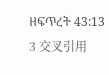ዘፍጥረት 43:13
3 交叉引用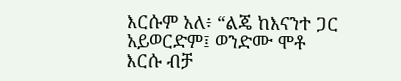እርሱም አለ፥ “ልጄ ከእናንተ ጋር አይወርድም፤ ወንድሙ ሞቶ እርሱ ብቻ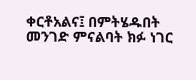ቀርቶአልና፤ በምትሄዱበት መንገድ ምናልባት ክፉ ነገር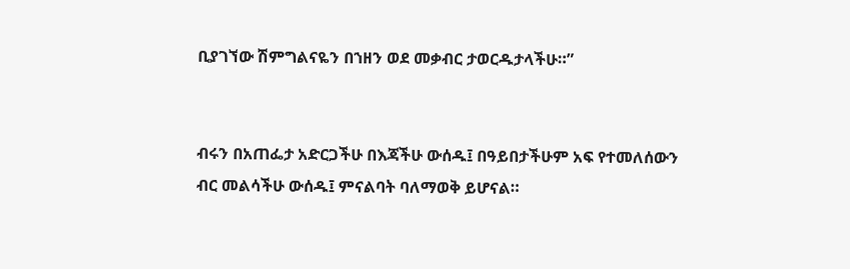ቢያገኘው ሽምግልናዬን በኀዘን ወደ መቃብር ታወርዱታላችሁ።”


ብሩን በአጠፌታ አድርጋችሁ በእጃችሁ ውሰዱ፤ በዓይበታችሁም አፍ የተመለሰውን ብር መልሳችሁ ውሰዱ፤ ምናልባት ባለማወቅ ይሆናል።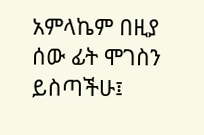አምላኬም በዚያ ሰው ፊት ሞገስን ይስጣችሁ፤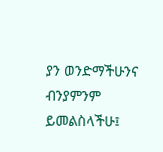ያን ወንድማችሁንና ብንያምንም ይመልስላችሁ፤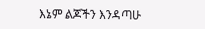እኔም ልጆችን እንዳጣሁ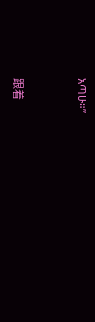አጣሁ።”


跟着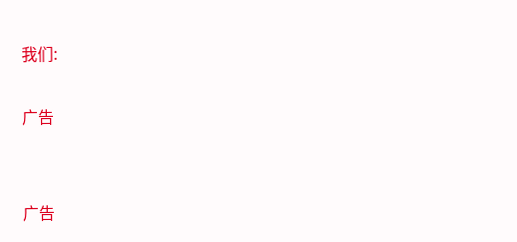我们:

广告


广告